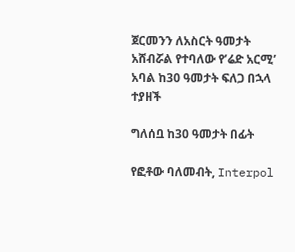ጀርመንን ለአስርት ዓመታት አሸብሯል የተባለው የ’ሬድ አርሚ’ አባል ከ30 ዓመታት ፍለጋ በኋላ ተያዘች

ግለሰቧ ከ30 ዓመታት በፊት

የፎቶው ባለመብት, Interpol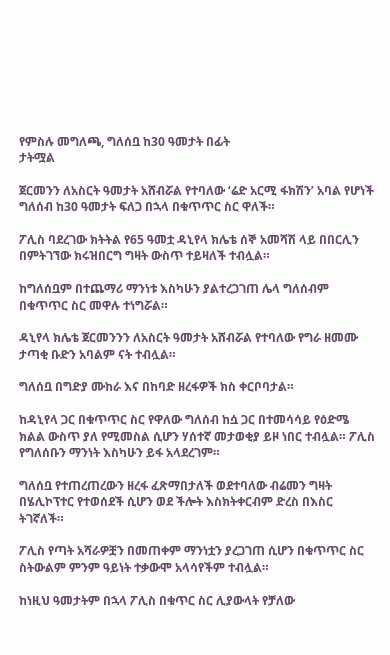የምስሉ መግለጫ, ግለሰቧ ከ30 ዓመታት በፊት
ታትሟል

ጀርመንን ለአስርት ዓመታት አሸብሯል የተባለው ‘ሬድ አርሚ ፋክሽን’ አባል የሆነች ግለሰብ ከ30 ዓመታት ፍለጋ በኋላ በቁጥጥር ስር ዋለች።

ፖሊስ ባደረገው ክትትል የ65 ዓመቷ ዳኒየላ ክሌቴ ሰኞ አመሻሽ ላይ በበርሊን በምትገኘው ክሩዝበርግ ግዛት ውስጥ ተይዛለች ተብሏል።

ከግለሰቧም በተጨማሪ ማንነቱ እስካሁን ያልተረጋገጠ ሌላ ግለሰብም በቁጥጥር ስር መዋሉ ተነግሯል።

ዳኒየላ ክሌቴ ጀርመንንን ለአስርት ዓመታት አሸብሯል የተባለው የግራ ዘመሙ ታጣቂ ቡድን አባልም ናት ተብሏል።

ግለሰቧ በግድያ ሙከራ እና በከባድ ዘረፋዎች ክስ ቀርቦባታል።

ከዳኒየላ ጋር በቁጥጥር ስር የዋለው ግለሰብ ከሷ ጋር በተመሳሳይ የዕድሜ ክልል ውስጥ ያለ የሚመስል ሲሆን ሃሰተኛ መታወቂያ ይዞ ነበር ተብሏል። ፖሊስ የግለሰቡን ማንነት እስካሁን ይፋ አላደረገም።

ግለሰቧ የተጠረጠረውን ዘረፋ ፈጽማበታለች ወደተባለው ብሬመን ግዛት በሄሊኮፕተር የተወሰደች ሲሆን ወደ ችሎት እስክትቀርብም ድረስ በእስር ትገኛለች።

ፖሊስ የጣት አሻራዎቿን በመጠቀም ማንነቷን ያረጋገጠ ሲሆን በቁጥጥር ስር ስትውልም ምንም ዓይነት ተቃውሞ አላሳየችም ተብሏል።

ከነዚህ ዓመታትም በኋላ ፖሊስ በቁጥር ስር ሊያውላት የቻለው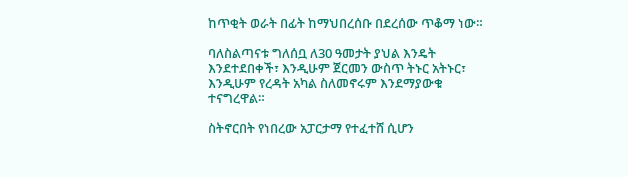ከጥቂት ወራት በፊት ከማህበረሰቡ በደረሰው ጥቆማ ነው።

ባለስልጣናቱ ግለሰቧ ለ30 ዓመታት ያህል እንዴት እንደተደበቀች፣ እንዲሁም ጀርመን ውስጥ ትኑር አትኑር፣ እንዲሁም የረዳት አካል ስለመኖሩም እንደማያውቁ ተናግረዋል።

ስትኖርበት የነበረው አፓርታማ የተፈተሸ ሲሆን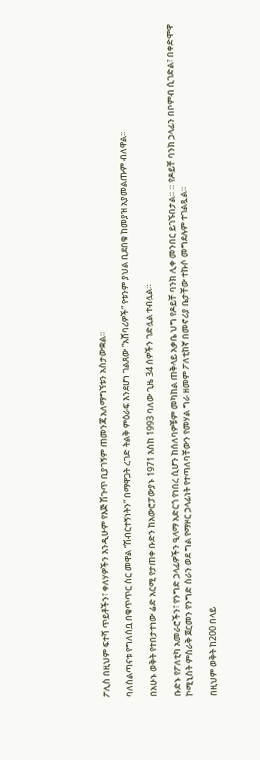ፖሊስ በዚህም ፍተሻ ጥይቶችን፣ ቀለሃዎችን እንዲሁም የእጅ ሽጉጥ ቢያገኝም ጠመንጃ አለማግኘቱን አስታውቋል።

ባለስልጣናቱ የግለሰቧ በቁጥጥር ስር መዋል “ሽብርተኝነትን” በማዋጋት ረገድ ትልቅ ምዕራፍ እንደሆነ ገልጸው “አሸባሪዎች” የቱንም ያህል ቢደበቁ ከመያዝ አያመልጡም ብለዋል።

በአሁኑ ወቅት የተበታተነው ሬድ አርሚ የታጠቀ ቡድን ከአውሮፓውያኑ 1971 እስከ 1993 ባለው ጊዜ 34 ሰዎችን ገድሏል ተብሏል።

ቡድኑ የፖለቲካ አመራሮችን፣ የንግድ ኃላፊዎችን ዒላማ አድርጎ የነበረ ሲሆን ከሰለባዎቹም መካከል ጠቅላይ አቃቤ ህግ የዶይቸ ባንክ ሊቀ መንበር ይገኙበታል። ። የዶይቸ ባንክ ኃላፊን በቦምብ ሲገድል፣ በቀድሞዋ ኮሚኒስት ምስራቅ ጀርመን የንግድ ስራን ወደ ግል የማዞር ኃላፊነት የተጣለባቸውን የመሃል ግራ ዘመም ፖለቲከኛ በመኖሪያ ቤታቸው ተኩሶ መግደሉም ተገልጿል።

በዚህም ወቅት ከ200 በላይ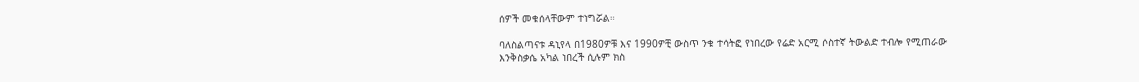ሰዎች መቁሰላቸውም ተነግሯል።

ባለስልጣናቱ ዳኒየላ በ1980ዎቹ እና 1990ዎቺ ውስጥ ንቁ ተሳትፎ የነበረው የሬድ አርሚ ሶስተኛ ትውልድ ተብሎ የሚጠራው እንቅስቃሴ አካል ነበረች ሲሉም ክስ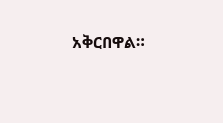አቅርበዋል።